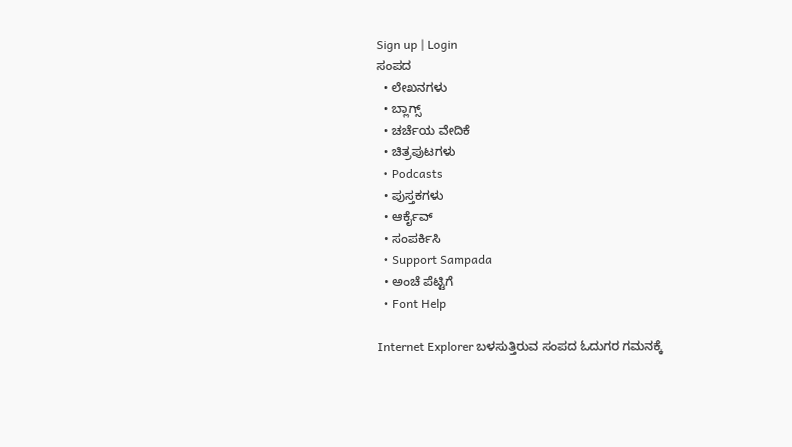Sign up | Login
ಸಂಪದ
  • ಲೇಖನಗಳು
  • ಬ್ಲಾಗ್ಸ್
  • ಚರ್ಚೆಯ ವೇದಿಕೆ
  • ಚಿತ್ರಪುಟಗಳು
  • Podcasts
  • ಪುಸ್ತಕಗಳು
  • ಆರ್ಕೈವ್
  • ಸಂಪರ್ಕಿಸಿ
  • Support Sampada
  • ಅಂಚೆ ಪೆಟ್ಟಿಗೆ
  • Font Help

Internet Explorer ಬಳಸುತ್ತಿರುವ ಸಂಪದ ಓದುಗರ ಗಮನಕ್ಕೆ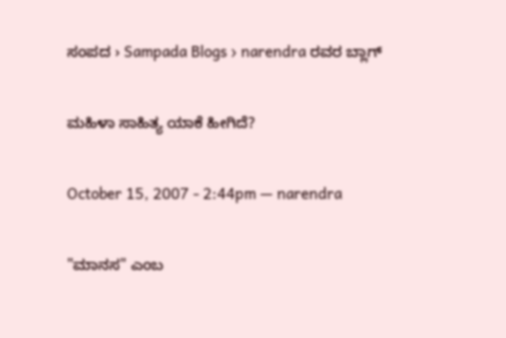ಸಂಪದ › Sampada Blogs › narendra ರವರ ಬ್ಲಾಗ್

ಮಹಿಳಾ ಸಾಹಿತ್ಯ ಯಾಕೆ ಹೀಗಿದೆ?

October 15, 2007 - 2:44pm — narendra

"ಮಾನಸ" ಎಂಬ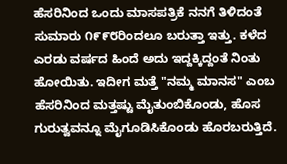ಹೆಸರಿನಿಂದ ಒಂದು ಮಾಸಪತ್ರಿಕೆ ನನಗೆ ತಿಳಿದಂತೆ ಸುಮಾರು ೧೯೯೮ರಿಂದಲೂ ಬರುತ್ತಾ ಇತ್ತು. ಕಳೆದ ಎರಡು ವರ್ಷದ ಹಿಂದೆ ಅದು ಇದ್ದಕ್ಕಿದ್ದಂತೆ ನಿಂತು ಹೋಯಿತು. ಇದೀಗ ಮತ್ತೆ "ನಮ್ಮ ಮಾನಸ" ಎಂಬ ಹೆಸರಿನಿಂದ ಮತ್ತಷ್ಟು ಮೈತುಂಬಿಕೊಂಡು, ಹೊಸ ಗುರುತ್ವವನ್ನೂ ಮೈಗೂಡಿಸಿಕೊಂಡು ಹೊರಬರುತ್ತಿದೆ.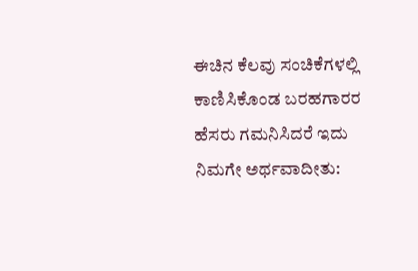ಈಚಿನ ಕೆಲವು ಸಂಚಿಕೆಗಳಲ್ಲಿ ಕಾಣಿಸಿಕೊಂಡ ಬರಹಗಾರರ ಹೆಸರು ಗಮನಿಸಿದರೆ ಇದು ನಿಮಗೇ ಅರ್ಥವಾದೀತು: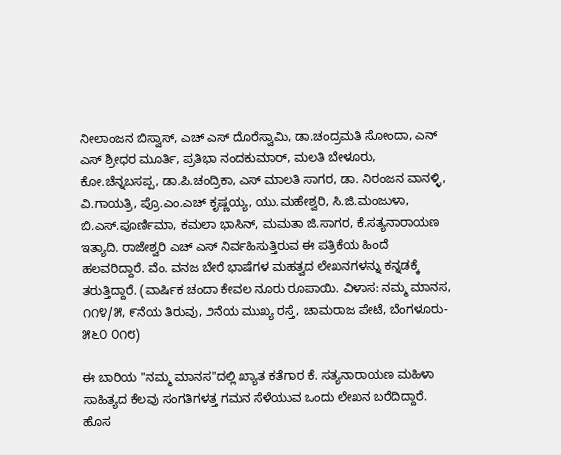ನೀಲಾಂಜನ ಬಿಸ್ವಾಸ್, ಎಚ್ ಎಸ್ ದೊರೆಸ್ವಾಮಿ, ಡಾ.ಚಂದ್ರಮತಿ ಸೋಂದಾ, ಎನ್ ಎಸ್ ಶ್ರೀಧರ ಮೂರ್ತಿ, ಪ್ರತಿಭಾ ನಂದಕುಮಾರ್, ಮಲತಿ ಬೇಳೂರು, ಕೋ.ಚೆನ್ನಬಸಪ್ಪ, ಡಾ.ಪಿ.ಚಂದ್ರಿಕಾ, ಎಸ್ ಮಾಲತಿ ಸಾಗರ, ಡಾ. ನಿರಂಜನ ವಾನಳ್ಳಿ, ವಿ.ಗಾಯತ್ರಿ, ಪ್ರೊ.ಎಂ.ಎಚ್ ಕೃಷ್ಣಯ್ಯ, ಯು.ಮಹೇಶ್ವರಿ, ಸಿ.ಜಿ.ಮಂಜುಳಾ, ಬಿ.ಎಸ್.ಪೂರ್ಣಿಮಾ, ಕಮಲಾ ಭಾಸಿನ್, ಮಮತಾ ಜಿ.ಸಾಗರ, ಕೆ.ಸತ್ಯನಾರಾಯಣ ಇತ್ಯಾದಿ. ರಾಜೇಶ್ವರಿ ಎಚ್ ಎಸ್ ನಿರ್ವಹಿಸುತ್ತಿರುವ ಈ ಪತ್ರಿಕೆಯ ಹಿಂದೆ ಹಲವರಿದ್ದಾರೆ. ವೆಂ. ವನಜ ಬೇರೆ ಭಾಷೆಗಳ ಮಹತ್ವದ ಲೇಖನಗಳನ್ನು ಕನ್ನಡಕ್ಕೆ ತರುತ್ತಿದ್ದಾರೆ. (ವಾರ್ಷಿಕ ಚಂದಾ ಕೇವಲ ನೂರು ರೂಪಾಯಿ. ವಿಳಾಸ: ನಮ್ಮ ಮಾನಸ, ೧೧೪/೫, ೯ನೆಯ ತಿರುವು, ೨ನೆಯ ಮುಖ್ಯ ರಸ್ತೆ, ಚಾಮರಾಜ ಪೇಟೆ, ಬೆಂಗಳೂರು- ೫೬೦ ೦೧೮)

ಈ ಬಾರಿಯ "ನಮ್ಮ ಮಾನಸ"ದಲ್ಲಿ ಖ್ಯಾತ ಕತೆಗಾರ ಕೆ. ಸತ್ಯನಾರಾಯಣ ಮಹಿಳಾ ಸಾಹಿತ್ಯದ ಕೆಲವು ಸಂಗತಿಗಳತ್ತ ಗಮನ ಸೆಳೆಯುವ ಒಂದು ಲೇಖನ ಬರೆದಿದ್ದಾರೆ. ಹೊಸ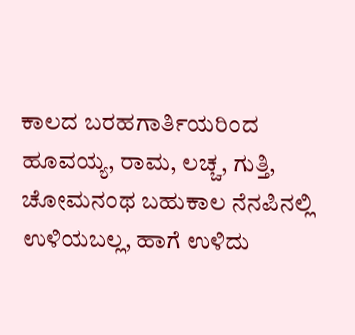ಕಾಲದ ಬರಹಗಾರ್ತಿಯರಿಂದ ಹೂವಯ್ಯ, ರಾಮ, ಲಚ್ಚ, ಗುತ್ತಿ, ಚೋಮನಂಥ ಬಹುಕಾಲ ನೆನಪಿನಲ್ಲಿ ಉಳಿಯಬಲ್ಲ, ಹಾಗೆ ಉಳಿದು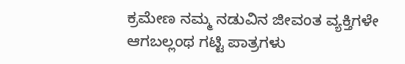ಕ್ರಮೇಣ ನಮ್ಮ ನಡುವಿನ ಜೀವಂತ ವ್ಯಕ್ತಿಗಳೇ ಆಗಬಲ್ಲಂಥ ಗಟ್ಟಿ ಪಾತ್ರಗಳು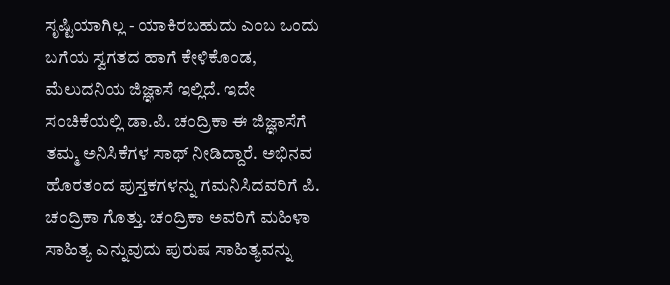ಸೃಷ್ಟಿಯಾಗಿಲ್ಲ - ಯಾಕಿರಬಹುದು ಎಂಬ ಒಂದು ಬಗೆಯ ಸ್ವಗತದ ಹಾಗೆ ಕೇಳಿಕೊಂಡ, ಮೆಲುದನಿಯ ಜಿಜ್ಞಾಸೆ ಇಲ್ಲಿದೆ. ಇದೇ ಸಂಚಿಕೆಯಲ್ಲಿ ಡಾ.ಪಿ. ಚಂದ್ರಿಕಾ ಈ ಜಿಜ್ಞಾಸೆಗೆ ತಮ್ಮ ಅನಿಸಿಕೆಗಳ ಸಾಥ್ ನೀಡಿದ್ದಾರೆ. ಅಭಿನವ ಹೊರತಂದ ಪುಸ್ತಕಗಳನ್ನು ಗಮನಿಸಿದವರಿಗೆ ಪಿ. ಚಂದ್ರಿಕಾ ಗೊತ್ತು. ಚಂದ್ರಿಕಾ ಅವರಿಗೆ ಮಹಿಳಾ ಸಾಹಿತ್ಯ ಎನ್ನುವುದು ಪುರುಷ ಸಾಹಿತ್ಯವನ್ನು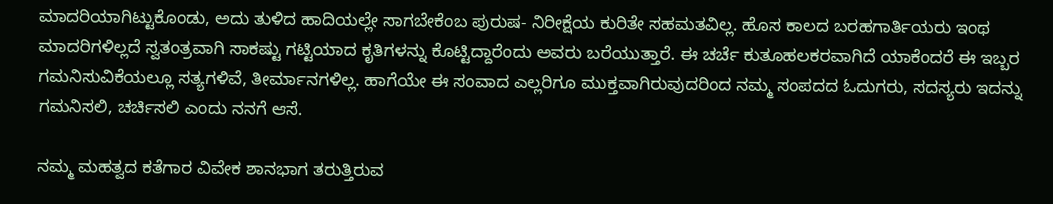ಮಾದರಿಯಾಗಿಟ್ಟುಕೊಂಡು, ಅದು ತುಳಿದ ಹಾದಿಯಲ್ಲೇ ಸಾಗಬೇಕೆಂಬ ಪುರುಷ- ನಿರೀಕ್ಷೆಯ ಕುರಿತೇ ಸಹಮತವಿಲ್ಲ. ಹೊಸ ಕಾಲದ ಬರಹಗಾರ್ತಿಯರು ಇಂಥ ಮಾದರಿಗಳಿಲ್ಲದೆ ಸ್ವತಂತ್ರವಾಗಿ ಸಾಕಷ್ಟು ಗಟ್ಟಿಯಾದ ಕೃತಿಗಳನ್ನು ಕೊಟ್ಟಿದ್ದಾರೆಂದು ಅವರು ಬರೆಯುತ್ತಾರೆ. ಈ ಚರ್ಚೆ ಕುತೂಹಲಕರವಾಗಿದೆ ಯಾಕೆಂದರೆ ಈ ಇಬ್ಬರ ಗಮನಿಸುವಿಕೆಯಲ್ಲೂ ಸತ್ಯಗಳಿವೆ, ತೀರ್ಮಾನಗಳಿಲ್ಲ. ಹಾಗೆಯೇ ಈ ಸಂವಾದ ಎಲ್ಲರಿಗೂ ಮುಕ್ತವಾಗಿರುವುದರಿಂದ ನಮ್ಮ ಸಂಪದದ ಓದುಗರು, ಸದಸ್ಯರು ಇದನ್ನು ಗಮನಿಸಲಿ, ಚರ್ಚಿಸಲಿ ಎಂದು ನನಗೆ ಆಸೆ.

ನಮ್ಮ ಮಹತ್ವದ ಕತೆಗಾರ ವಿವೇಕ ಶಾನಭಾಗ ತರುತ್ತಿರುವ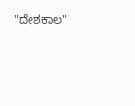"ದೇಶಕಾಲ"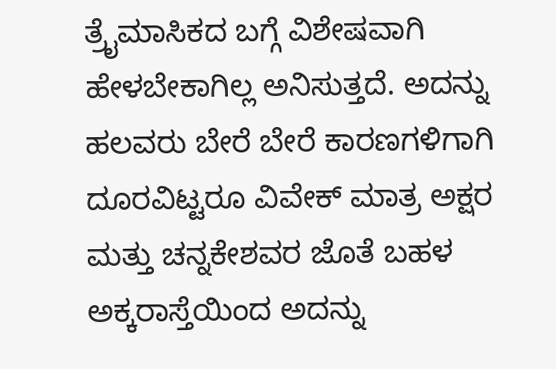ತ್ರೈಮಾಸಿಕದ ಬಗ್ಗೆ ವಿಶೇಷವಾಗಿ ಹೇಳಬೇಕಾಗಿಲ್ಲ ಅನಿಸುತ್ತದೆ. ಅದನ್ನು ಹಲವರು ಬೇರೆ ಬೇರೆ ಕಾರಣಗಳಿಗಾಗಿ ದೂರವಿಟ್ಟರೂ ವಿವೇಕ್ ಮಾತ್ರ ಅಕ್ಷರ ಮತ್ತು ಚನ್ನಕೇಶವರ ಜೊತೆ ಬಹಳ ಅಕ್ಕರಾಸ್ತೆಯಿಂದ ಅದನ್ನು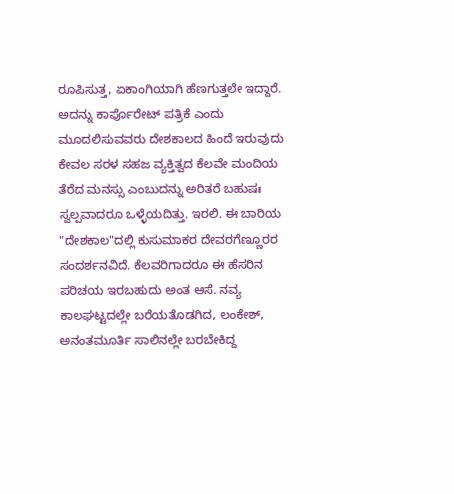ರೂಪಿಸುತ್ತ, ಏಕಾಂಗಿಯಾಗಿ ಹೆಣಗುತ್ತಲೇ ಇದ್ದಾರೆ. ಅದನ್ನು ಕಾರ್ಪೊರೇಟ್ ಪತ್ರಿಕೆ ಎಂದು ಮೂದಲಿಸುವವರು ದೇಶಕಾಲದ ಹಿಂದೆ ಇರುವುದು ಕೇವಲ ಸರಳ ಸಹಜ ವ್ಯಕ್ತಿತ್ವದ ಕೆಲವೇ ಮಂದಿಯ ತೆರೆದ ಮನಸ್ಸು ಎಂಬುದನ್ನು ಅರಿತರೆ ಬಹುಷಃ ಸ್ವಲ್ಪವಾದರೂ ಒಳ್ಳೆಯದಿತ್ತು. ಇರಲಿ. ಈ ಬಾರಿಯ "ದೇಶಕಾಲ"ದಲ್ಲಿ ಕುಸುಮಾಕರ ದೇವರಗೆಣ್ಣೂರರ ಸಂದರ್ಶನವಿದೆ. ಕೆಲವರಿಗಾದರೂ ಈ ಹೆಸರಿನ ಪರಿಚಯ ಇರಬಹುದು ಅಂತ ಆಸೆ. ನವ್ಯ ಕಾಲಘಟ್ಟದಲ್ಲೇ ಬರೆಯತೊಡಗಿದ, ಲಂಕೇಶ್, ಅನಂತಮೂರ್ತಿ ಸಾಲಿನಲ್ಲೇ ಬರಬೇಕಿದ್ದ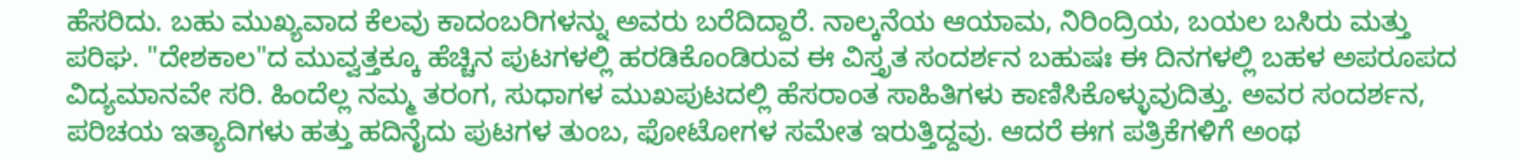ಹೆಸರಿದು. ಬಹು ಮುಖ್ಯವಾದ ಕೆಲವು ಕಾದಂಬರಿಗಳನ್ನು ಅವರು ಬರೆದಿದ್ದಾರೆ. ನಾಲ್ಕನೆಯ ಆಯಾಮ, ನಿರಿಂದ್ರಿಯ, ಬಯಲ ಬಸಿರು ಮತ್ತು ಪರಿಘ. "ದೇಶಕಾಲ"ದ ಮುವ್ವತ್ತಕ್ಕೂ ಹೆಚ್ಚಿನ ಪುಟಗಳಲ್ಲಿ ಹರಡಿಕೊಂಡಿರುವ ಈ ವಿಸ್ತೃತ ಸಂದರ್ಶನ ಬಹುಷಃ ಈ ದಿನಗಳಲ್ಲಿ ಬಹಳ ಅಪರೂಪದ ವಿದ್ಯಮಾನವೇ ಸರಿ. ಹಿಂದೆಲ್ಲ ನಮ್ಮ ತರಂಗ, ಸುಧಾಗಳ ಮುಖಪುಟದಲ್ಲಿ ಹೆಸರಾಂತ ಸಾಹಿತಿಗಳು ಕಾಣಿಸಿಕೊಳ್ಳುವುದಿತ್ತು. ಅವರ ಸಂದರ್ಶನ, ಪರಿಚಯ ಇತ್ಯಾದಿಗಳು ಹತ್ತು ಹದಿನೈದು ಪುಟಗಳ ತುಂಬ, ಫೋಟೋಗಳ ಸಮೇತ ಇರುತ್ತಿದ್ದವು. ಆದರೆ ಈಗ ಪತ್ರಿಕೆಗಳಿಗೆ ಅಂಥ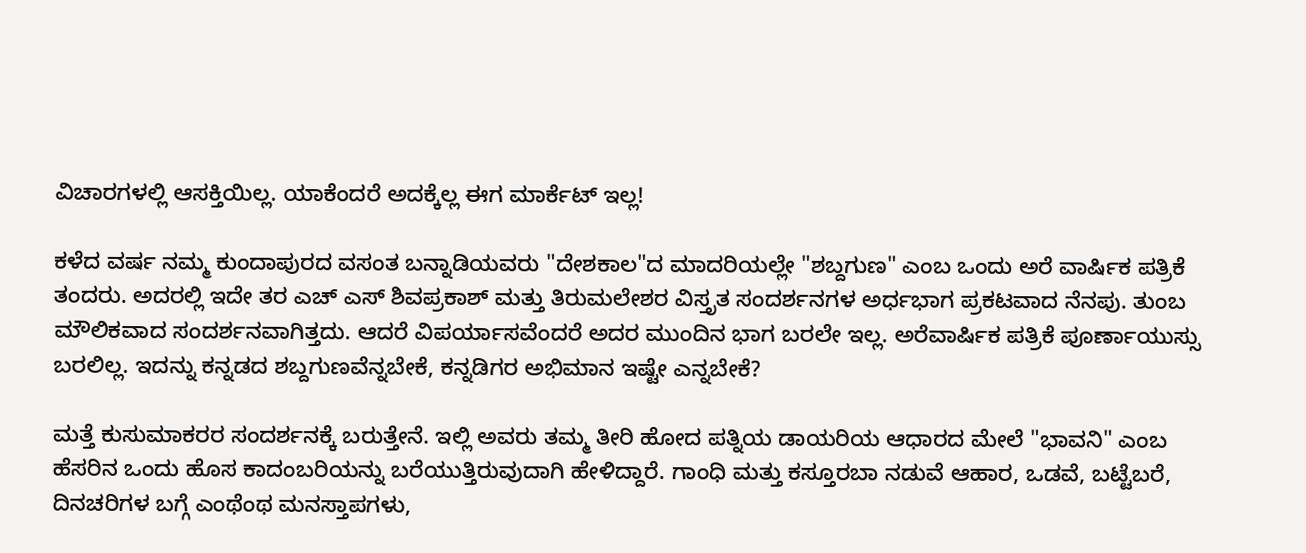ವಿಚಾರಗಳಲ್ಲಿ ಆಸಕ್ತಿಯಿಲ್ಲ. ಯಾಕೆಂದರೆ ಅದಕ್ಕೆಲ್ಲ ಈಗ ಮಾರ್ಕೆಟ್ ಇಲ್ಲ!

ಕಳೆದ ವರ್ಷ ನಮ್ಮ ಕುಂದಾಪುರದ ವಸಂತ ಬನ್ನಾಡಿಯವರು "ದೇಶಕಾಲ"ದ ಮಾದರಿಯಲ್ಲೇ "ಶಬ್ದಗುಣ" ಎಂಬ ಒಂದು ಅರೆ ವಾರ್ಷಿಕ ಪತ್ರಿಕೆ ತಂದರು. ಅದರಲ್ಲಿ ಇದೇ ತರ ಎಚ್ ಎಸ್ ಶಿವಪ್ರಕಾಶ್ ಮತ್ತು ತಿರುಮಲೇಶರ ವಿಸ್ತೃತ ಸಂದರ್ಶನಗಳ ಅರ್ಧಭಾಗ ಪ್ರಕಟವಾದ ನೆನಪು. ತುಂಬ ಮೌಲಿಕವಾದ ಸಂದರ್ಶನವಾಗಿತ್ತದು. ಆದರೆ ವಿಪರ್ಯಾಸವೆಂದರೆ ಅದರ ಮುಂದಿನ ಭಾಗ ಬರಲೇ ಇಲ್ಲ. ಅರೆವಾರ್ಷಿಕ ಪತ್ರಿಕೆ ಪೂರ್ಣಾಯುಸ್ಸು ಬರಲಿಲ್ಲ. ಇದನ್ನು ಕನ್ನಡದ ಶಬ್ದಗುಣವೆನ್ನಬೇಕೆ, ಕನ್ನಡಿಗರ ಅಭಿಮಾನ ಇಷ್ಟೇ ಎನ್ನಬೇಕೆ?

ಮತ್ತೆ ಕುಸುಮಾಕರರ ಸಂದರ್ಶನಕ್ಕೆ ಬರುತ್ತೇನೆ. ಇಲ್ಲಿ ಅವರು ತಮ್ಮ ತೀರಿ ಹೋದ ಪತ್ನಿಯ ಡಾಯರಿಯ ಆಧಾರದ ಮೇಲೆ "ಭಾವನಿ" ಎಂಬ ಹೆಸರಿನ ಒಂದು ಹೊಸ ಕಾದಂಬರಿಯನ್ನು ಬರೆಯುತ್ತಿರುವುದಾಗಿ ಹೇಳಿದ್ದಾರೆ. ಗಾಂಧಿ ಮತ್ತು ಕಸ್ತೂರಬಾ ನಡುವೆ ಆಹಾರ, ಒಡವೆ, ಬಟ್ಟೆಬರೆ, ದಿನಚರಿಗಳ ಬಗ್ಗೆ ಎಂಥೆಂಥ ಮನಸ್ತಾಪಗಳು,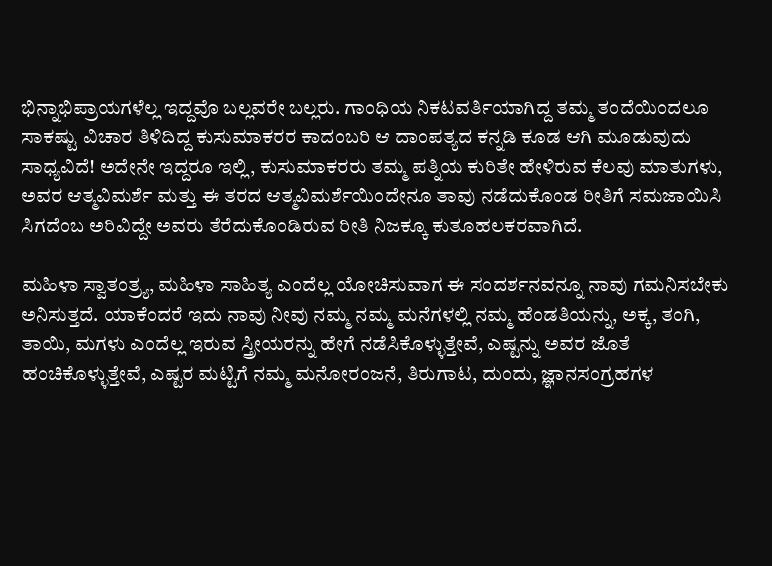ಭಿನ್ನಾಭಿಪ್ರಾಯಗಳೆಲ್ಲ ಇದ್ದವೊ ಬಲ್ಲವರೇ ಬಲ್ಲರು. ಗಾಂಧಿಯ ನಿಕಟವರ್ತಿಯಾಗಿದ್ದ ತಮ್ಮ ತಂದೆಯಿಂದಲೂ ಸಾಕಷ್ಟು ವಿಚಾರ ತಿಳಿದಿದ್ದ ಕುಸುಮಾಕರರ ಕಾದಂಬರಿ ಆ ದಾಂಪತ್ಯದ ಕನ್ನಡಿ ಕೂಡ ಆಗಿ ಮೂಡುವುದು ಸಾಧ್ಯವಿದೆ! ಅದೇನೇ ಇದ್ದರೂ ಇಲ್ಲಿ, ಕುಸುಮಾಕರರು ತಮ್ಮ ಪತ್ನಿಯ ಕುರಿತೇ ಹೇಳಿರುವ ಕೆಲವು ಮಾತುಗಳು, ಅವರ ಆತ್ಮವಿಮರ್ಶೆ ಮತ್ತು ಈ ತರದ ಆತ್ಮವಿಮರ್ಶೆಯಿಂದೇನೂ ತಾವು ನಡೆದುಕೊಂಡ ರೀತಿಗೆ ಸಮಜಾಯಿಸಿ ಸಿಗದೆಂಬ ಅರಿವಿದ್ದೇ ಅವರು ತೆರೆದುಕೊಂಡಿರುವ ರೀತಿ ನಿಜಕ್ಕೂ ಕುತೂಹಲಕರವಾಗಿದೆ.

ಮಹಿಳಾ ಸ್ವಾತಂತ್ರ್ಯ, ಮಹಿಳಾ ಸಾಹಿತ್ಯ ಎಂದೆಲ್ಲ ಯೋಚಿಸುವಾಗ ಈ ಸಂದರ್ಶನವನ್ನೂ ನಾವು ಗಮನಿಸಬೇಕು ಅನಿಸುತ್ತದೆ. ಯಾಕೆಂದರೆ ಇದು ನಾವು ನೀವು ನಮ್ಮ ನಮ್ಮ ಮನೆಗಳಲ್ಲಿ ನಮ್ಮ ಹೆಂಡತಿಯನ್ನು, ಅಕ್ಕ, ತಂಗಿ, ತಾಯಿ, ಮಗಳು ಎಂದೆಲ್ಲ ಇರುವ ಸ್ತ್ರೀಯರನ್ನು ಹೇಗೆ ನಡೆಸಿಕೊಳ್ಳುತ್ತೇವೆ, ಎಷ್ಟನ್ನು ಅವರ ಜೊತೆ ಹಂಚಿಕೊಳ್ಳುತ್ತೇವೆ, ಎಷ್ಟರ ಮಟ್ಟಿಗೆ ನಮ್ಮ ಮನೋರಂಜನೆ, ತಿರುಗಾಟ, ದುಂದು, ಜ್ಞಾನಸಂಗ್ರಹಗಳ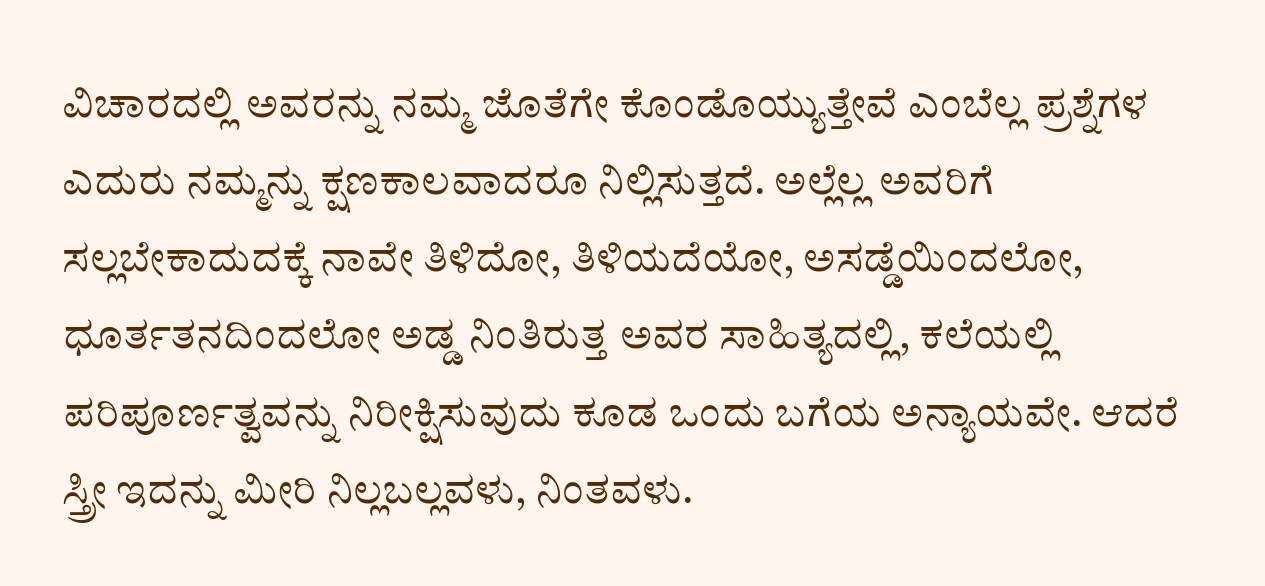ವಿಚಾರದಲ್ಲಿ ಅವರನ್ನು ನಮ್ಮ ಜೊತೆಗೇ ಕೊಂಡೊಯ್ಯುತ್ತೇವೆ ಎಂಬೆಲ್ಲ ಪ್ರಶ್ನೆಗಳ ಎದುರು ನಮ್ಮನ್ನು ಕ್ಷಣಕಾಲವಾದರೂ ನಿಲ್ಲಿಸುತ್ತದೆ. ಅಲ್ಲೆಲ್ಲ ಅವರಿಗೆ ಸಲ್ಲಬೇಕಾದುದಕ್ಕೆ ನಾವೇ ತಿಳಿದೋ, ತಿಳಿಯದೆಯೋ, ಅಸಡ್ಡೆಯಿಂದಲೋ, ಧೂರ್ತತನದಿಂದಲೋ ಅಡ್ಡ ನಿಂತಿರುತ್ತ ಅವರ ಸಾಹಿತ್ಯದಲ್ಲಿ, ಕಲೆಯಲ್ಲಿ ಪರಿಪೂರ್ಣತ್ವವನ್ನು ನಿರೀಕ್ಷಿಸುವುದು ಕೂಡ ಒಂದು ಬಗೆಯ ಅನ್ಯಾಯವೇ. ಆದರೆ ಸ್ತ್ರೀ ಇದನ್ನು ಮೀರಿ ನಿಲ್ಲಬಲ್ಲವಳು, ನಿಂತವಳು.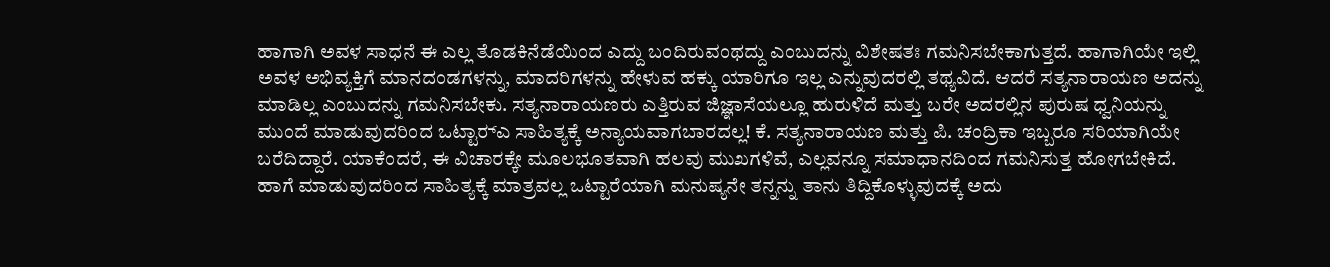ಹಾಗಾಗಿ ಅವಳ ಸಾಧನೆ ಈ ಎಲ್ಲ ತೊಡಕಿನೆಡೆಯಿಂದ ಎದ್ದು ಬಂದಿರುವಂಥದ್ದು ಎಂಬುದನ್ನು ವಿಶೇಷತಃ ಗಮನಿಸಬೇಕಾಗುತ್ತದೆ. ಹಾಗಾಗಿಯೇ ಇಲ್ಲಿ ಅವಳ ಅಭಿವ್ಯಕ್ತಿಗೆ ಮಾನದಂಡಗಳನ್ನು, ಮಾದರಿಗಳನ್ನು ಹೇಳುವ ಹಕ್ಕು ಯಾರಿಗೂ ಇಲ್ಲ ಎನ್ನುವುದರಲ್ಲಿ ತಥ್ಯವಿದೆ. ಆದರೆ ಸತ್ಯನಾರಾಯಣ ಅದನ್ನು ಮಾಡಿಲ್ಲ ಎಂಬುದನ್ನು ಗಮನಿಸಬೇಕು. ಸತ್ಯನಾರಾಯಣರು ಎತ್ತಿರುವ ಜಿಜ್ಞಾಸೆಯಲ್ಲೂ ಹುರುಳಿದೆ ಮತ್ತು ಬರೇ ಅದರಲ್ಲಿನ ಪುರುಷ ಧ್ವನಿಯನ್ನು ಮುಂದೆ ಮಾಡುವುದರಿಂದ ಒಟ್ಟಾರ್‍ಎ ಸಾಹಿತ್ಯಕ್ಕೆ ಅನ್ಯಾಯವಾಗಬಾರದಲ್ಲ! ಕೆ. ಸತ್ಯನಾರಾಯಣ ಮತ್ತು ಪಿ. ಚಂದ್ರಿಕಾ ಇಬ್ಬರೂ ಸರಿಯಾಗಿಯೇ ಬರೆದಿದ್ದಾರೆ. ಯಾಕೆಂದರೆ, ಈ ವಿಚಾರಕ್ಕೇ ಮೂಲಭೂತವಾಗಿ ಹಲವು ಮುಖಗಳಿವೆ, ಎಲ್ಲವನ್ನೂ ಸಮಾಧಾನದಿಂದ ಗಮನಿಸುತ್ತ ಹೋಗಬೇಕಿದೆ. ಹಾಗೆ ಮಾಡುವುದರಿಂದ ಸಾಹಿತ್ಯಕ್ಕೆ ಮಾತ್ರವಲ್ಲ ಒಟ್ಟಾರೆಯಾಗಿ ಮನುಷ್ಯನೇ ತನ್ನನ್ನು ತಾನು ತಿದ್ದಿಕೊಳ್ಳುವುದಕ್ಕೆ ಅದು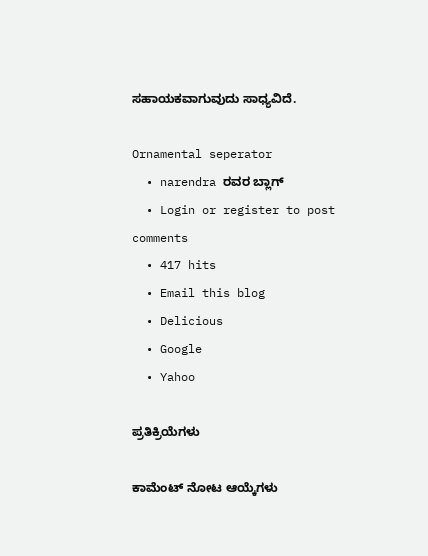ಸಹಾಯಕವಾಗುವುದು ಸಾಧ್ಯವಿದೆ.

Ornamental seperator
  • narendra ರವರ ಬ್ಲಾಗ್
  • Login or register to post comments
  • 417 hits
  • Email this blog
  • Delicious
  • Google
  • Yahoo

ಪ್ರತಿಕ್ರಿಯೆಗಳು

ಕಾಮೆಂಟ್ ನೋಟ ಆಯ್ಕೆಗಳು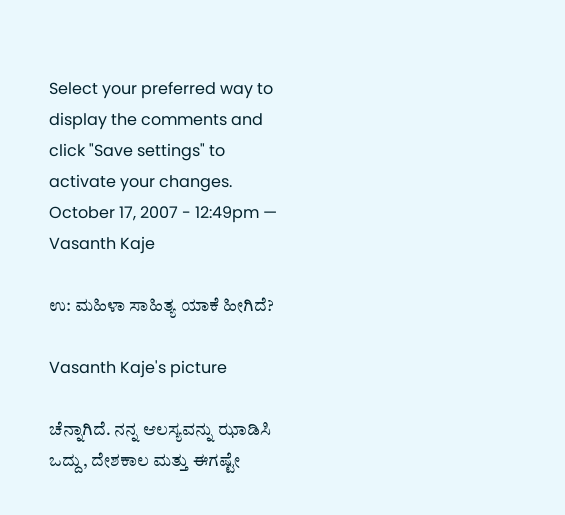Select your preferred way to display the comments and click "Save settings" to activate your changes.
October 17, 2007 - 12:49pm — Vasanth Kaje

ಉ: ಮಹಿಳಾ ಸಾಹಿತ್ಯ ಯಾಕೆ ಹೀಗಿದೆ?

Vasanth Kaje's picture

ಚೆನ್ನಾಗಿದೆ. ನನ್ನ ಆಲಸ್ಯವನ್ನು ಝಾಡಿಸಿ ಒದ್ದು, ದೇಶಕಾಲ ಮತ್ತು ಈಗಷ್ಟೇ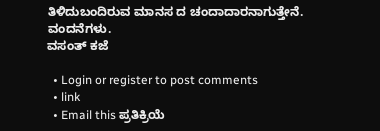ತಿಳಿದುಬಂದಿರುವ ಮಾನಸ ದ ಚಂದಾದಾರನಾಗುತ್ತೇನೆ.
ವಂದನೆಗಳು.
ವಸಂತ್ ಕಜೆ

  • Login or register to post comments
  • link
  • Email this ಪ್ರತಿಕ್ರಿಯೆ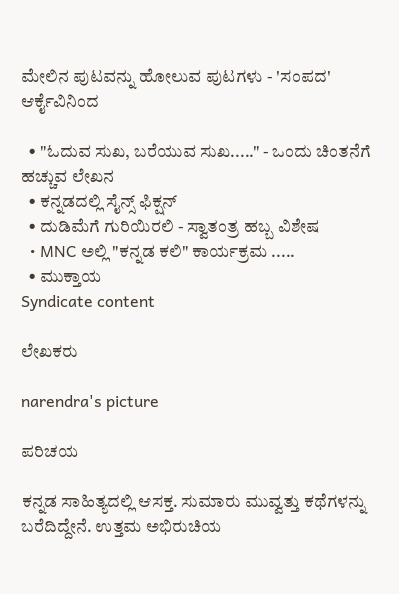ಮೇಲಿನ ಪುಟವನ್ನು ಹೋಲುವ ಪುಟಗಳು - 'ಸಂಪದ' ಆರ್ಕೈವಿನಿಂದ

  • "ಓದುವ ಸುಖ, ಬರೆಯುವ ಸುಖ....." - ಒಂದು ಚಿಂತನೆಗೆ ಹಚ್ಚುವ ಲೇಖನ
  • ಕನ್ನಡದಲ್ಲಿ ಸೈನ್ಸ್ ಫಿಕ್ಷನ್
  • ದುಡಿಮೆಗೆ ಗುರಿಯಿರಲಿ - ಸ್ವಾತಂತ್ರ ಹಬ್ಬ ವಿಶೇಷ
  • MNC ಅಲ್ಲಿ "ಕನ್ನಡ ಕಲಿ" ಕಾರ್ಯಕ್ರಮ .....
  • ಮುಕ್ತಾಯ
Syndicate content

ಲೇಖಕರು

narendra's picture

ಪರಿಚಯ

ಕನ್ನಡ ಸಾಹಿತ್ಯದಲ್ಲಿ ಆಸಕ್ತ. ಸುಮಾರು ಮುವ್ವತ್ತು ಕಥೆಗಳನ್ನು ಬರೆದಿದ್ದೇನೆ. ಉತ್ತಮ ಅಭಿರುಚಿಯ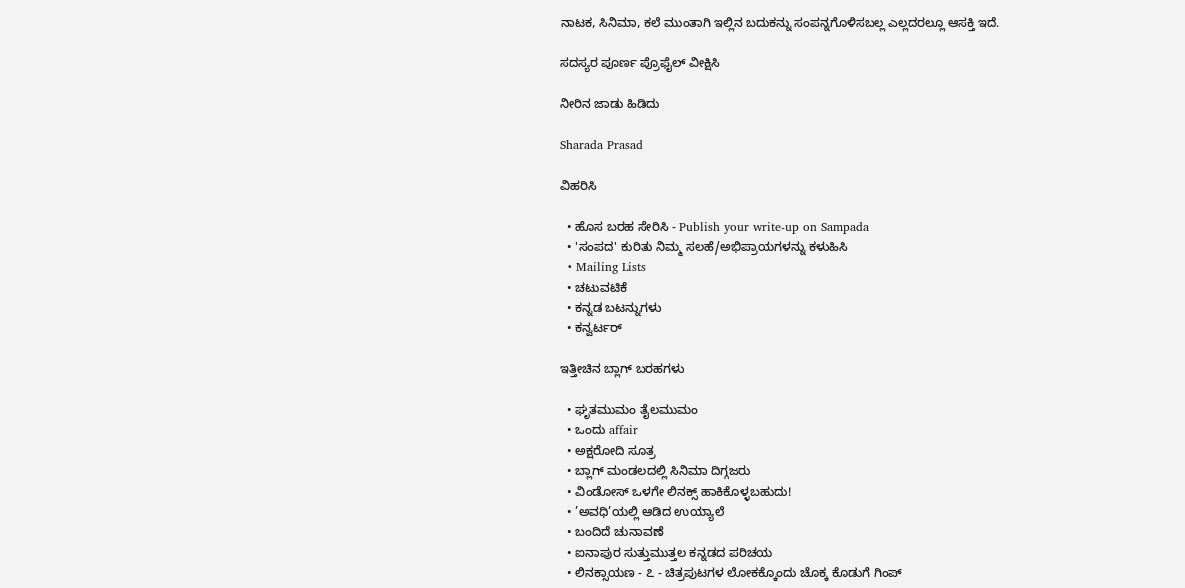ನಾಟಕ, ಸಿನಿಮಾ, ಕಲೆ ಮುಂತಾಗಿ ಇಲ್ಲಿನ ಬದುಕನ್ನು ಸಂಪನ್ನಗೊಳಿಸಬಲ್ಲ ಎಲ್ಲದರಲ್ಲೂ ಆಸಕ್ತಿ ಇದೆ.

ಸದಸ್ಯರ ಪೂರ್ಣ ಪ್ರೊಫೈಲ್ ವೀಕ್ಷಿಸಿ

ನೀರಿನ ಜಾಡು ಹಿಡಿದು

Sharada Prasad

ವಿಹರಿಸಿ

  • ಹೊಸ ಬರಹ ಸೇರಿಸಿ - Publish your write-up on Sampada
  • 'ಸಂಪದ' ಕುರಿತು ನಿಮ್ಮ ಸಲಹೆ/ಅಭಿಪ್ರಾಯಗಳನ್ನು ಕಳುಹಿಸಿ
  • Mailing Lists
  • ಚಟುವಟಿಕೆ
  • ಕನ್ನಡ ಬಟನ್ನುಗಳು
  • ಕನ್ವರ್ಟರ್

ಇತ್ತೀಚಿನ ಬ್ಲಾಗ್ ಬರಹಗಳು

  • ಘೃತಮುಮಂ ತೈಲಮುಮಂ
  • ಒಂದು affair
  • ಅಕ್ಷರೋದಿ ಸೂತ್ರ
  • ಬ್ಲಾಗ್ ಮಂಡಲದಲ್ಲಿ ಸಿನಿಮಾ ದಿಗ್ಗಜರು
  • ವಿಂಡೋಸ್ ಒಳಗೇ ಲಿನಕ್ಸ್ ಹಾಕಿಕೊಳ್ಳಬಹುದು!
  • ’ಅವಧಿ’ಯಲ್ಲಿ ಆಡಿದ ಉಯ್ಯಾಲೆ
  • ಬಂದಿದೆ ಚುನಾವಣೆ
  • ಐನಾಪುರ ಸುತ್ತುಮುತ್ತಲ ಕನ್ನಡದ ಪರಿಚಯ
  • ಲಿನಕ್ಸಾಯಣ - ೭ - ಚಿತ್ರಪುಟಗಳ ಲೋಕಕ್ಕೊಂದು ಚೊಕ್ಕ ಕೊಡುಗೆ ಗಿಂಪ್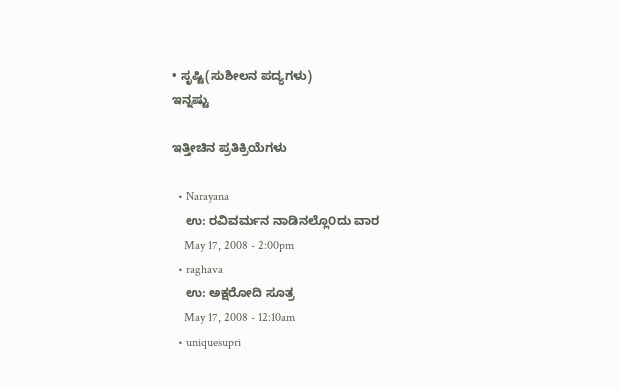• ಸೃಷ್ಟಿ(ಸುಶೀಲನ ಪದ್ಯಗಳು)
ಇನ್ನಷ್ಟು

ಇತ್ತೀಚಿನ ಪ್ರತಿಕ್ರಿಯೆಗಳು

  • Narayana
    ಉ: ರವಿವರ್ಮನ ನಾಡಿನಲ್ಲೊ೦ದು ವಾರ
    May 17, 2008 - 2:00pm
  • raghava
    ಉ: ಅಕ್ಷರೋದಿ ಸೂತ್ರ
    May 17, 2008 - 12:10am
  • uniquesupri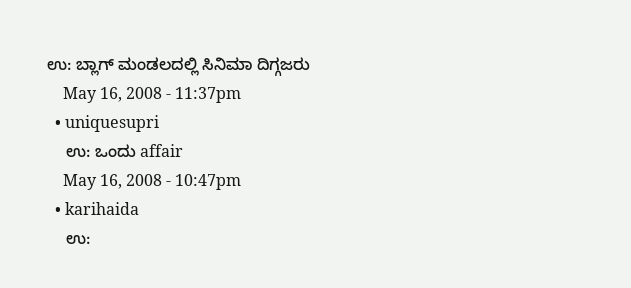ಉ: ಬ್ಲಾಗ್ ಮಂಡಲದಲ್ಲಿ ಸಿನಿಮಾ ದಿಗ್ಗಜರು
    May 16, 2008 - 11:37pm
  • uniquesupri
    ಉ: ಒಂದು affair
    May 16, 2008 - 10:47pm
  • karihaida
    ಉ: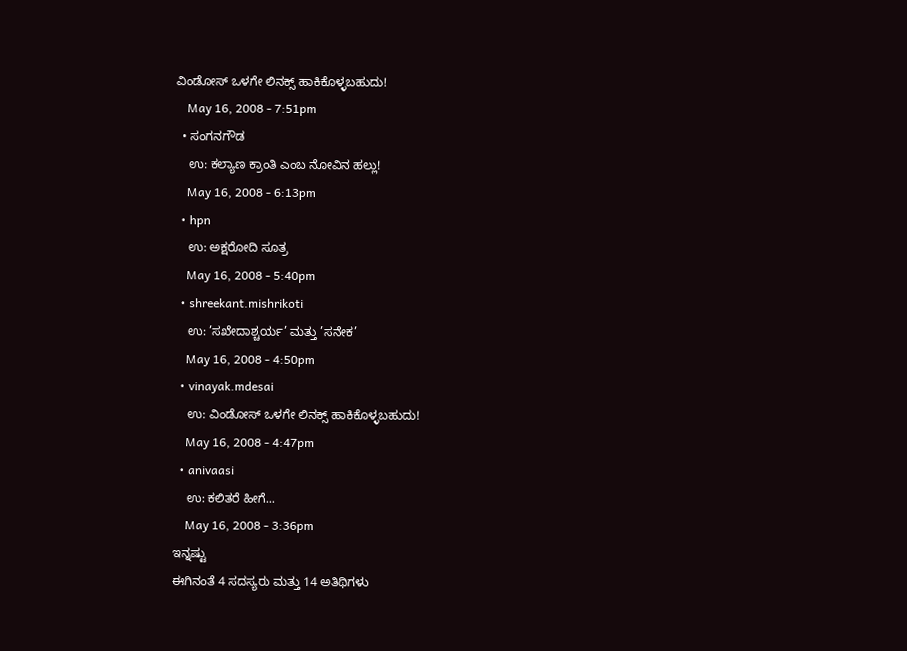ವಿಂಡೋಸ್ ಒಳಗೇ ಲಿನಕ್ಸ್ ಹಾಕಿಕೊಳ್ಳಬಹುದು!
    May 16, 2008 - 7:51pm
  • ಸಂಗನಗೌಡ
    ಉ: ಕಲ್ಯಾಣ ಕ್ರಾಂತಿ ಎಂಬ ನೋವಿನ ಹಲ್ಲು!
    May 16, 2008 - 6:13pm
  • hpn
    ಉ: ಅಕ್ಷರೋದಿ ಸೂತ್ರ
    May 16, 2008 - 5:40pm
  • shreekant.mishrikoti
    ಉ: ’ಸಖೇದಾಶ್ಚರ್ಯ’ ಮತ್ತು ’ಸನೇಕ’
    May 16, 2008 - 4:50pm
  • vinayak.mdesai
    ಉ: ವಿಂಡೋಸ್ ಒಳಗೇ ಲಿನಕ್ಸ್ ಹಾಕಿಕೊಳ್ಳಬಹುದು!
    May 16, 2008 - 4:47pm
  • anivaasi
    ಉ: ಕಲಿತರೆ ಹೀಗೆ...
    May 16, 2008 - 3:36pm
ಇನ್ನಷ್ಟು
ಈಗಿನಂತೆ 4 ಸದಸ್ಯರು ಮತ್ತು 14 ಅತಿಥಿಗಳು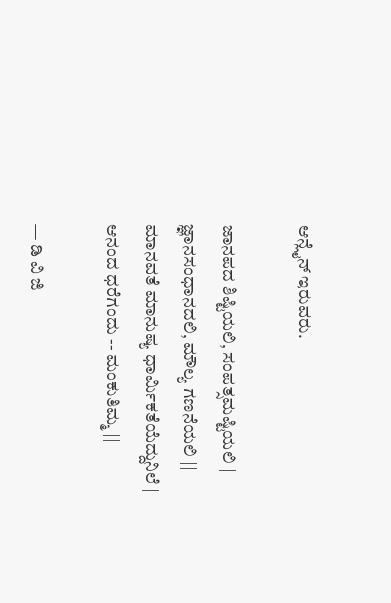ಆನ್ಲೈನ್ ಇರುವರು.

ಜಾನಪದ ಶಿಷ್ಟಿಯಲಿ, ಸಂಪತ್ಸಮಷ್ಟಿಯಲಿ |
ಜ್ಞಾನಸಂಧಾನದಲಿ, ಮೌಲ್ಯ ಗಣನೆಯಲಿ ||
ಮಾನವತೆ ಮಾನುಷ್ಯ ಧಾರ್ಮಿಕತೆಯೆದ್ದುನಿಲೆ |
ಆನಂದ ಧರೆಗಂದು -- ಮಂಕುತಿಮ್ಮ ||

— ಡಿ ವಿ ಜಿ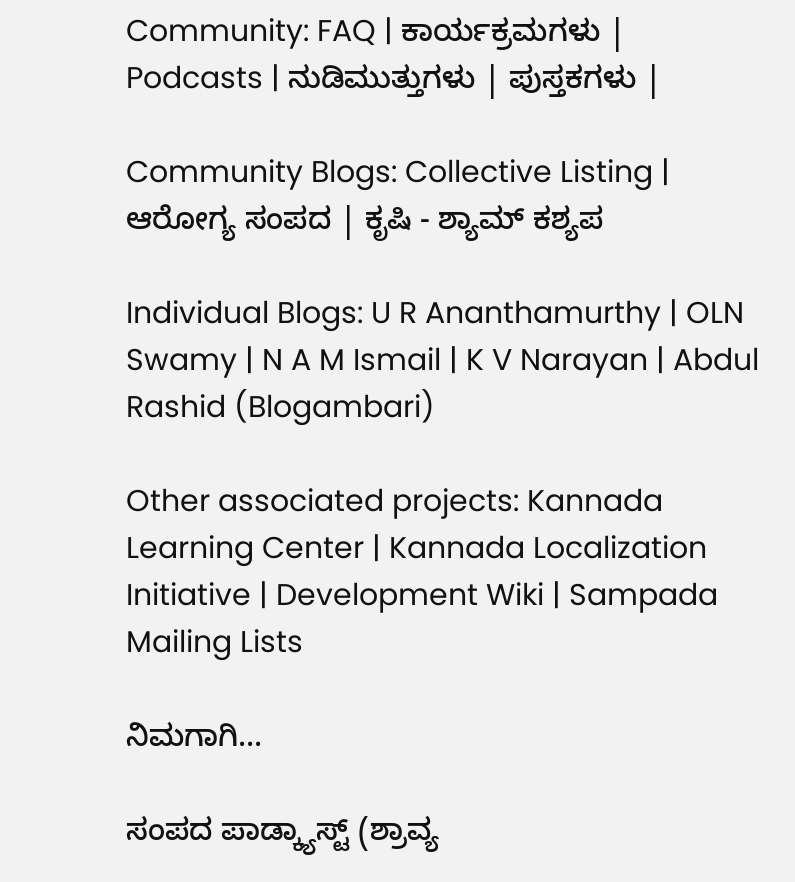Community: FAQ | ಕಾರ್ಯಕ್ರಮಗಳು | Podcasts | ನುಡಿಮುತ್ತುಗಳು | ಪುಸ್ತಕಗಳು |

Community Blogs: Collective Listing | ಆರೋಗ್ಯ ಸಂಪದ | ಕೃಷಿ - ಶ್ಯಾಮ್ ಕಶ್ಯಪ

Individual Blogs: U R Ananthamurthy | OLN Swamy | N A M Ismail | K V Narayan | Abdul Rashid (Blogambari)

Other associated projects: Kannada Learning Center | Kannada Localization Initiative | Development Wiki | Sampada Mailing Lists

ನಿಮಗಾಗಿ...

ಸಂಪದ ಪಾಡ್ಕ್ಯಾಸ್ಟ್ (ಶ್ರಾವ್ಯ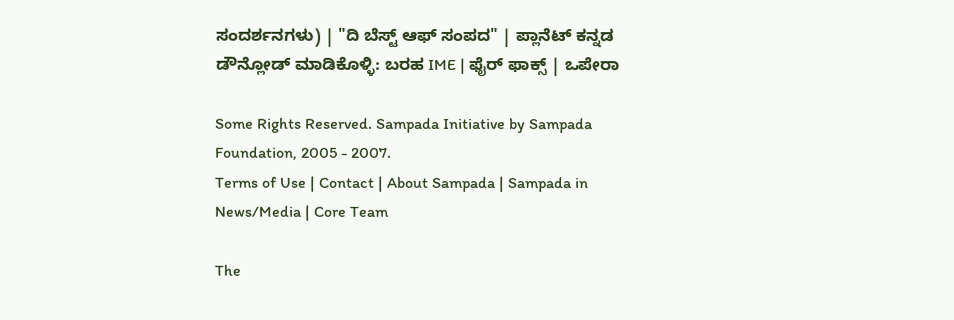ಸಂದರ್ಶನಗಳು) | "ದಿ ಬೆಸ್ಟ್ ಆಫ್ ಸಂಪದ" | ಪ್ಲಾನೆಟ್ ಕನ್ನಡ
ಡೌನ್ಲೋಡ್ ಮಾಡಿಕೊಳ್ಳಿ: ಬರಹ IME | ಫೈರ್ ಫಾಕ್ಸ್ | ಒಪೇರಾ

Some Rights Reserved. Sampada Initiative by Sampada Foundation, 2005 - 2007.
Terms of Use | Contact | About Sampada | Sampada in News/Media | Core Team

The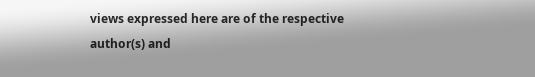views expressed here are of the respective author(s) and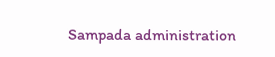Sampada administration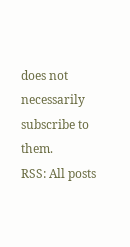does not necessarily subscribe to them.
RSS: All posts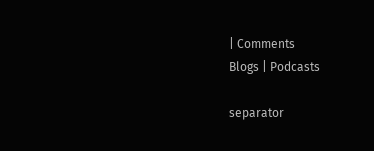| Comments
Blogs | Podcasts

separator